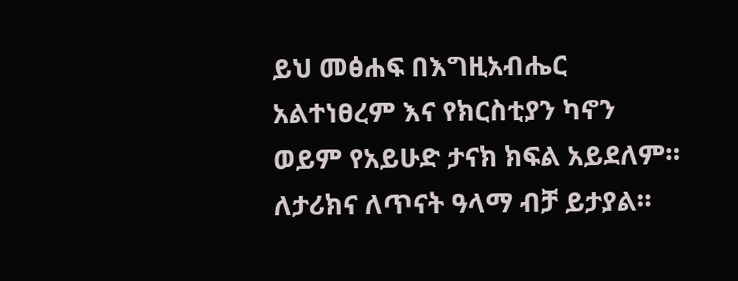ይህ መፅሐፍ በእግዚአብሔር አልተነፀረም እና የክርስቲያን ካኖን ወይም የአይሁድ ታናክ ክፍል አይደለም። ለታሪክና ለጥናት ዓላማ ብቻ ይታያል።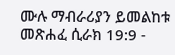ሙሉ ማብራሪያን ይመልከቱ መጽሐፈ ሲራክ 19:9 -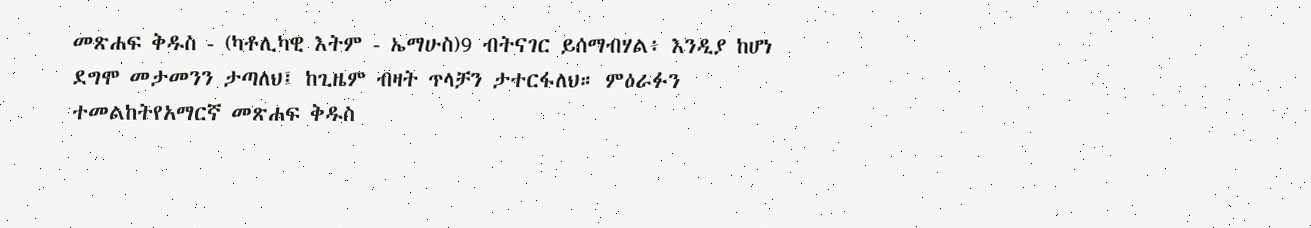መጽሐፍ ቅዱስ - (ካቶሊካዊ እትም - ኤማሁስ)9 ብትናገር ይሰማብሃል፥ እንዲያ ከሆነ ደግሞ መታመንን ታጣለህ፤ ከጊዜም ብዛት ጥላቻን ታተርፋለህ። ምዕራፉን ተመልከትየአማርኛ መጽሐፍ ቅዱስ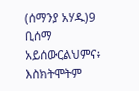(ሰማንያ አሃዱ)9 ቢሰማ አይሰውርልህምና፥ እስክትሞትም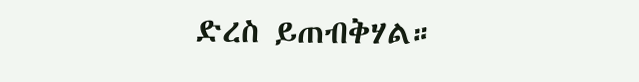ድረስ ይጠብቅሃል።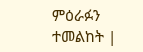ምዕራፉን ተመልከት |